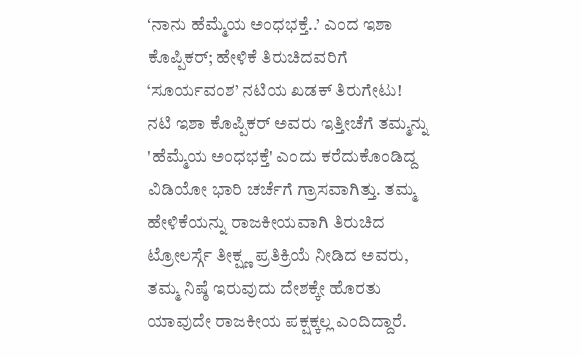ʻನಾನು ಹೆಮ್ಮೆಯ ಅಂಧಭಕ್ತೆ..’ ಎಂದ ಇಶಾ ಕೊಪ್ಪಿಕರ್; ಹೇಳಿಕೆ ತಿರುಚಿದವರಿಗೆ ‘ಸೂರ್ಯವಂಶ’ ನಟಿಯ ಖಡಕ್ ತಿರುಗೇಟು!
ನಟಿ ಇಶಾ ಕೊಪ್ಪಿಕರ್ ಅವರು ಇತ್ತೀಚೆಗೆ ತಮ್ಮನ್ನು 'ಹೆಮ್ಮೆಯ ಅಂಧಭಕ್ತೆ' ಎಂದು ಕರೆದುಕೊಂಡಿದ್ದ ವಿಡಿಯೋ ಭಾರಿ ಚರ್ಚೆಗೆ ಗ್ರಾಸವಾಗಿತ್ತು. ತಮ್ಮ ಹೇಳಿಕೆಯನ್ನು ರಾಜಕೀಯವಾಗಿ ತಿರುಚಿದ ಟ್ರೋಲರ್ಸ್ಗೆ ತೀಕ್ಷ್ಣ ಪ್ರತಿಕ್ರಿಯೆ ನೀಡಿದ ಅವರು, ತಮ್ಮ ನಿಷ್ಠೆ ಇರುವುದು ದೇಶಕ್ಕೇ ಹೊರತು ಯಾವುದೇ ರಾಜಕೀಯ ಪಕ್ಷಕ್ಕಲ್ಲ ಎಂದಿದ್ದಾರೆ.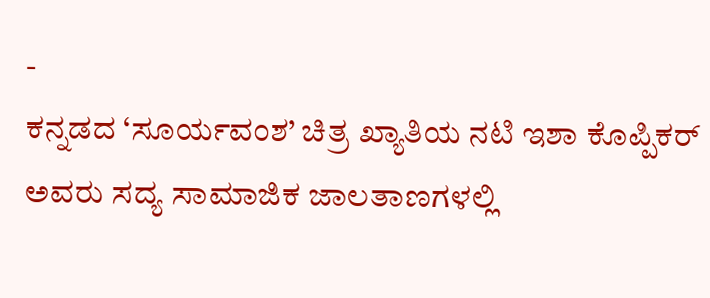-
ಕನ್ನಡದ ‘ಸೂರ್ಯವಂಶ’ ಚಿತ್ರ ಖ್ಯಾತಿಯ ನಟಿ ಇಶಾ ಕೊಪ್ಪಿಕರ್ ಅವರು ಸದ್ಯ ಸಾಮಾಜಿಕ ಜಾಲತಾಣಗಳಲ್ಲಿ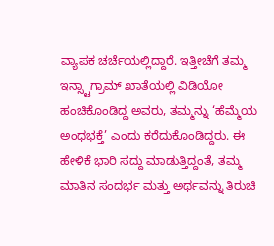ವ್ಯಾಪಕ ಚರ್ಚೆಯಲ್ಲಿದ್ದಾರೆ. ಇತ್ತೀಚೆಗೆ ತಮ್ಮ ಇನ್ಸ್ಟಾಗ್ರಾಮ್ ಖಾತೆಯಲ್ಲಿ ವಿಡಿಯೋ ಹಂಚಿಕೊಂಡಿದ್ದ ಅವರು, ತಮ್ಮನ್ನು ‘ಹೆಮ್ಮೆಯ ಅಂಧಭಕ್ತೆ’ ಎಂದು ಕರೆದುಕೊಂಡಿದ್ದರು. ಈ ಹೇಳಿಕೆ ಭಾರಿ ಸದ್ದು ಮಾಡುತ್ತಿದ್ದಂತೆ, ತಮ್ಮ ಮಾತಿನ ಸಂದರ್ಭ ಮತ್ತು ಅರ್ಥವನ್ನು ತಿರುಚಿ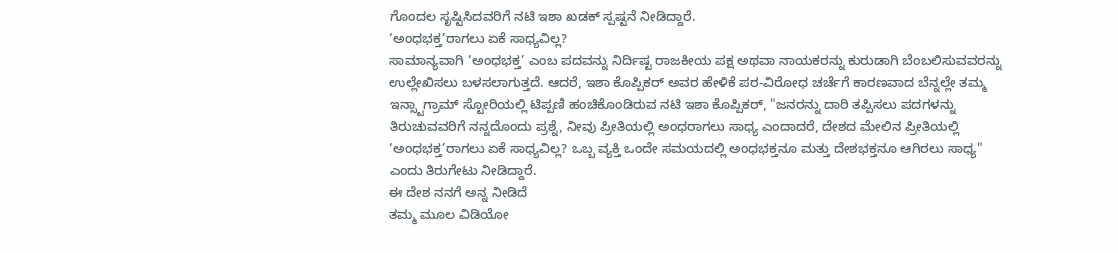ಗೊಂದಲ ಸೃಷ್ಟಿಸಿದವರಿಗೆ ನಟಿ ಇಶಾ ಖಡಕ್ ಸ್ಪಷ್ಟನೆ ನೀಡಿದ್ದಾರೆ.
‘ಅಂಧಭಕ್ತ’ರಾಗಲು ಏಕೆ ಸಾಧ್ಯವಿಲ್ಲ?
ಸಾಮಾನ್ಯವಾಗಿ ‘ಅಂಧಭಕ್ತ’ ಎಂಬ ಪದವನ್ನು ನಿರ್ದಿಷ್ಟ ರಾಜಕೀಯ ಪಕ್ಷ ಅಥವಾ ನಾಯಕರನ್ನು ಕುರುಡಾಗಿ ಬೆಂಬಲಿಸುವವರನ್ನು ಉಲ್ಲೇಖಿಸಲು ಬಳಸಲಾಗುತ್ತದೆ. ಆದರೆ, ಇಶಾ ಕೊಪ್ಪಿಕರ್ ಅವರ ಹೇಳಿಕೆ ಪರ-ವಿರೋಧ ಚರ್ಚೆಗೆ ಕಾರಣವಾದ ಬೆನ್ನಲ್ಲೇ ತಮ್ಮ ಇನ್ಸ್ಟಾಗ್ರಾಮ್ ಸ್ಟೋರಿಯಲ್ಲಿ ಟಿಪ್ಪಣಿ ಹಂಚಿಕೊಂಡಿರುವ ನಟಿ ಇಶಾ ಕೊಪ್ಪಿಕರ್, "ಜನರನ್ನು ದಾರಿ ತಪ್ಪಿಸಲು ಪದಗಳನ್ನು ತಿರುಚುವವರಿಗೆ ನನ್ನದೊಂದು ಪ್ರಶ್ನೆ, ನೀವು ಪ್ರೀತಿಯಲ್ಲಿ ಅಂಧರಾಗಲು ಸಾಧ್ಯ ಎಂದಾದರೆ, ದೇಶದ ಮೇಲಿನ ಪ್ರೀತಿಯಲ್ಲಿ ‘ಅಂಧಭಕ್ತ’ರಾಗಲು ಏಕೆ ಸಾಧ್ಯವಿಲ್ಲ? ಒಬ್ಬ ವ್ಯಕ್ತಿ ಒಂದೇ ಸಮಯದಲ್ಲಿ ಅಂಧಭಕ್ತನೂ ಮತ್ತು ದೇಶಭಕ್ತನೂ ಆಗಿರಲು ಸಾಧ್ಯ" ಎಂದು ತಿರುಗೇಟು ನೀಡಿದ್ದಾರೆ.
ಈ ದೇಶ ನನಗೆ ಅನ್ನ ನೀಡಿದೆ
ತಮ್ಮ ಮೂಲ ವಿಡಿಯೋ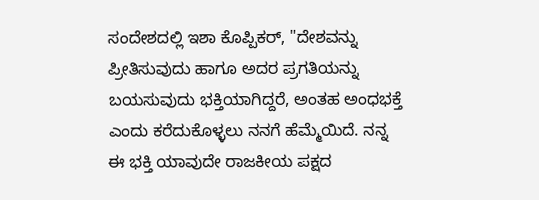ಸಂದೇಶದಲ್ಲಿ ಇಶಾ ಕೊಪ್ಪಿಕರ್, "ದೇಶವನ್ನು ಪ್ರೀತಿಸುವುದು ಹಾಗೂ ಅದರ ಪ್ರಗತಿಯನ್ನು ಬಯಸುವುದು ಭಕ್ತಿಯಾಗಿದ್ದರೆ, ಅಂತಹ ಅಂಧಭಕ್ತೆ ಎಂದು ಕರೆದುಕೊಳ್ಳಲು ನನಗೆ ಹೆಮ್ಮೆಯಿದೆ. ನನ್ನ ಈ ಭಕ್ತಿ ಯಾವುದೇ ರಾಜಕೀಯ ಪಕ್ಷದ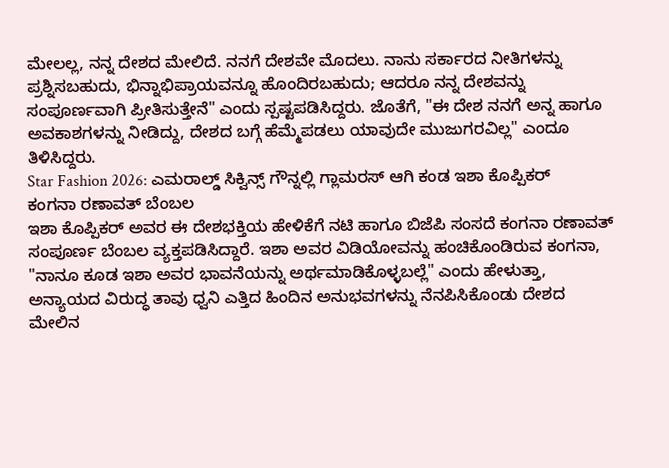ಮೇಲಲ್ಲ, ನನ್ನ ದೇಶದ ಮೇಲಿದೆ. ನನಗೆ ದೇಶವೇ ಮೊದಲು. ನಾನು ಸರ್ಕಾರದ ನೀತಿಗಳನ್ನು ಪ್ರಶ್ನಿಸಬಹುದು, ಭಿನ್ನಾಭಿಪ್ರಾಯವನ್ನೂ ಹೊಂದಿರಬಹುದು; ಆದರೂ ನನ್ನ ದೇಶವನ್ನು ಸಂಪೂರ್ಣವಾಗಿ ಪ್ರೀತಿಸುತ್ತೇನೆ" ಎಂದು ಸ್ಪಷ್ಟಪಡಿಸಿದ್ದರು. ಜೊತೆಗೆ, "ಈ ದೇಶ ನನಗೆ ಅನ್ನ ಹಾಗೂ ಅವಕಾಶಗಳನ್ನು ನೀಡಿದ್ದು, ದೇಶದ ಬಗ್ಗೆ ಹೆಮ್ಮೆಪಡಲು ಯಾವುದೇ ಮುಜುಗರವಿಲ್ಲ" ಎಂದೂ ತಿಳಿಸಿದ್ದರು.
Star Fashion 2026: ಎಮರಾಲ್ಡ್ ಸಿಕ್ವಿನ್ಸ್ ಗೌನ್ನಲ್ಲಿ ಗ್ಲಾಮರಸ್ ಆಗಿ ಕಂಡ ಇಶಾ ಕೊಪ್ಪಿಕರ್
ಕಂಗನಾ ರಣಾವತ್ ಬೆಂಬಲ
ಇಶಾ ಕೊಪ್ಪಿಕರ್ ಅವರ ಈ ದೇಶಭಕ್ತಿಯ ಹೇಳಿಕೆಗೆ ನಟಿ ಹಾಗೂ ಬಿಜೆಪಿ ಸಂಸದೆ ಕಂಗನಾ ರಣಾವತ್ ಸಂಪೂರ್ಣ ಬೆಂಬಲ ವ್ಯಕ್ತಪಡಿಸಿದ್ದಾರೆ. ಇಶಾ ಅವರ ವಿಡಿಯೋವನ್ನು ಹಂಚಿಕೊಂಡಿರುವ ಕಂಗನಾ, "ನಾನೂ ಕೂಡ ಇಶಾ ಅವರ ಭಾವನೆಯನ್ನು ಅರ್ಥಮಾಡಿಕೊಳ್ಳಬಲ್ಲೆ" ಎಂದು ಹೇಳುತ್ತಾ, ಅನ್ಯಾಯದ ವಿರುದ್ಧ ತಾವು ಧ್ವನಿ ಎತ್ತಿದ ಹಿಂದಿನ ಅನುಭವಗಳನ್ನು ನೆನಪಿಸಿಕೊಂಡು ದೇಶದ ಮೇಲಿನ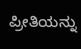ಪ್ರೀತಿಯನ್ನು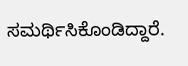ಸಮರ್ಥಿಸಿಕೊಂಡಿದ್ದಾರೆ.